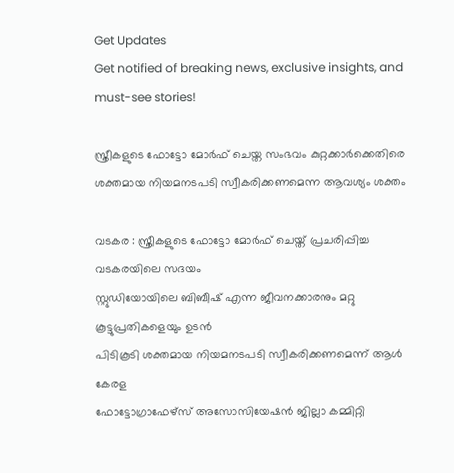Get Updates
Get notified of breaking news, exclusive insights, and must-see stories!

സ്ത്രീകളുടെ ഫോട്ടോ മോര്‍ഫ് ചെയ്ത സംഭവം കുറ്റക്കാര്‍ക്കെതിരെ ശക്തമായ നിയമനടപടി സ്വീകരിക്കണമെന്ന ആവശ്യം ശക്തം

വടകര : സ്ത്രീകളുടെ ഫോട്ടോ മോര്‍ഫ് ചെയ്ത് പ്രചരിപ്പിച്ച വടകരയിലെ സദയം
സ്റ്റുഡിയോയിലെ ബിബീഷ് എന്ന ജീവനക്കാരനും മറ്റു കൂട്ടുപ്രതികളെയും ഉടന്‍
പിടികൂടി ശക്തമായ നിയമനടപടി സ്വീകരിക്കണമെന്ന് ആള്‍ കേരള
ഫോട്ടോഗ്രാഫേഴ്‌സ് അസോസിയേഷന്‍ ജില്ലാ കമ്മിറ്റി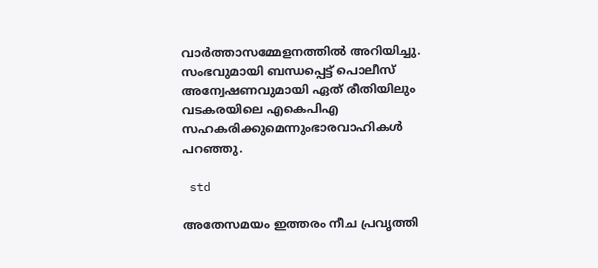വാര്‍ത്താസമ്മേളനത്തിൽ അറിയിച്ചു. സംഭവുമായി ബന്ധപ്പെട്ട് പൊലീസ്
അന്വേഷണവുമായി ഏത് രീതിയിലും വടകരയിലെ എകെപിഎ സഹകരിക്കുമെന്നുംഭാരവാഹികള്‍ പറഞ്ഞു.

 std

അതേസമയം ഇത്തരം നീച പ്രവൃത്തി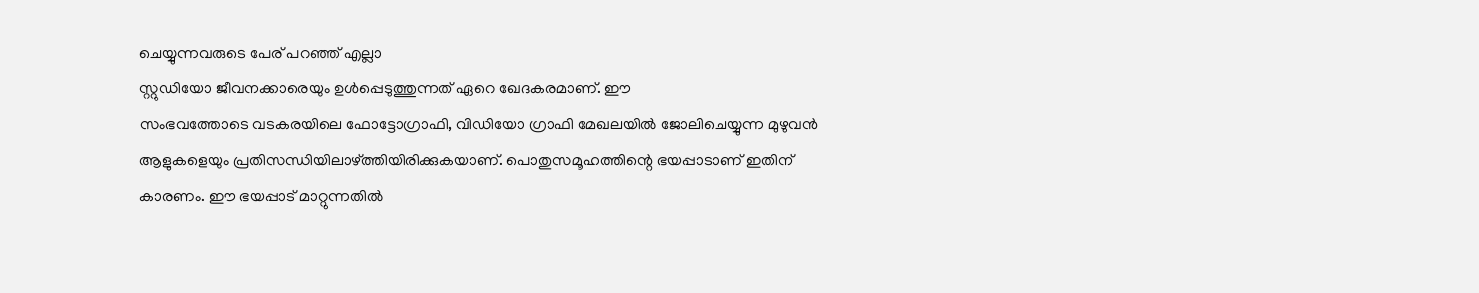ചെയ്യുന്നവരുടെ പേര് പറഞ്ഞ് എല്ലാ
സ്റ്റുഡിയോ ജീവനക്കാരെയും ഉള്‍പ്പെടുത്തുന്നത് ഏറെ ഖേദകരമാണ്. ഈ
സംഭവത്തോടെ വടകരയിലെ ഫോട്ടോഗ്രാഫി, വിഡിയോ ഗ്രാഫി മേഖലയില്‍ ജോലിചെയ്യുന്ന മുഴുവന്‍ ആളുകളെയും പ്രതിസന്ധിയിലാഴ്ത്തിയിരിക്കുകയാണ്. പൊതുസമൂഹത്തിന്റെ ഭയപ്പാടാണ് ഇതിന് കാരണം. ഈ ഭയപ്പാട് മാറ്റുന്നതില്‍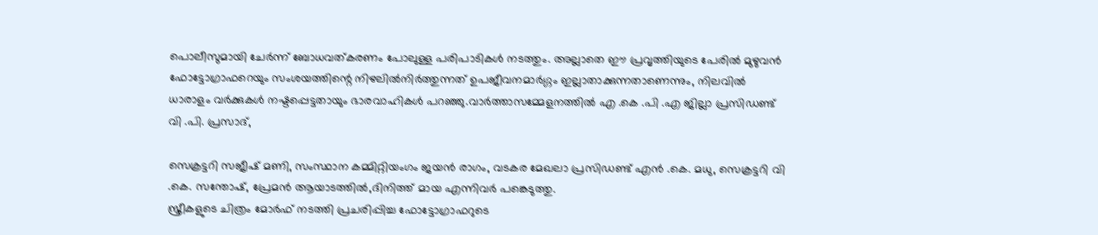പൊലീസുമായി ചേര്‍ന്ന് ബോധവത്കരണം പോലുള്ള പരിപാടികള്‍ നടത്തും. അല്ലാതെ ഈ പ്രവൃത്തിയുടെ പേരില്‍ മുഴുവന്‍ ഫോട്ടോഗ്രാഫറെയും സംശയത്തിന്റെ നിഴലില്‍നിര്‍ത്തുന്നത് ഉപജീവനമാര്‍ഗ്ഗം ഇല്ലാതാക്കുന്നതാണെന്നും, നിലവില്‍ ധാരാളം വര്‍ക്കുകള്‍ നഷ്ടപ്പെട്ടതായും ഭാരവാഹികള്‍ പറഞ്ഞു.വാര്‍ത്താസമ്മേളനത്തില്‍ എ .കെ .പി .എ ജില്ലാ പ്രസിഡണ്ട് വി .പി. പ്രസാദ്,

സെക്രട്ടറി സജീഷ് മണി, സംസ്ഥാന കമ്മിറ്റിയംഗം ജയന്‍ രാഗം, വടകര മേഖലാ പ്രസിഡണ്ട് എന്‍ .കെ. മധു, സെക്രട്ടറി വി .കെ. സന്തോഷ്, പ്രേമന്‍ ആയാടത്തില്‍,ദിനിത്ത് മായ എന്നിവർ പങ്കെടുത്തു.
സ്ത്രീകളുടെ ചിത്രം മോര്‍ഫ് നടത്തി പ്രചരിപ്പിച്ച ഫോട്ടോഗ്രാഫറുടെ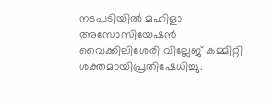നടപടിയില്‍ മഹിളാ അസോസിയേഷന്‍ വൈക്കിലിശേരി വില്ലേജ് കമ്മിറ്റി ശക്തമായിപ്രതിഷേധിച്ചു.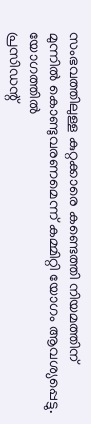സംഭവത്തിലുള്ള കുറ്റക്കാരെ കണ്ടെത്തി നിയമത്തിന്
മുന്നില്‍ കൊണ്ടുവരണമെന്ന് കമ്മിറ്റി യോഗം ആവശ്യപ്പെട്ടു. യോഗത്തില്‍
പ്രസിഡന്റ്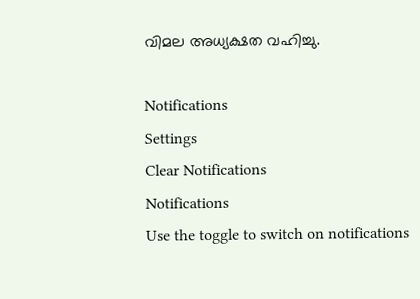വിമല അധ്യക്ഷത വഹിച്ചു.

Notifications
Settings
Clear Notifications
Notifications
Use the toggle to switch on notifications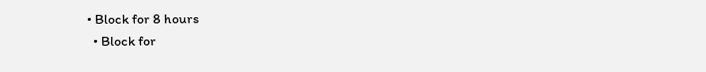• Block for 8 hours
  • Block for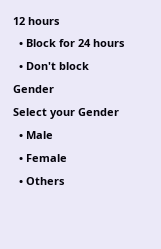12 hours
  • Block for 24 hours
  • Don't block
Gender
Select your Gender
  • Male
  • Female
  • Others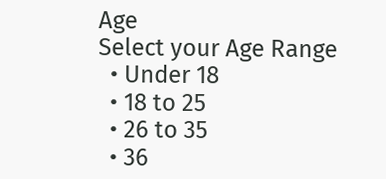Age
Select your Age Range
  • Under 18
  • 18 to 25
  • 26 to 35
  • 36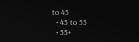to 45
  • 45 to 55
  • 55+